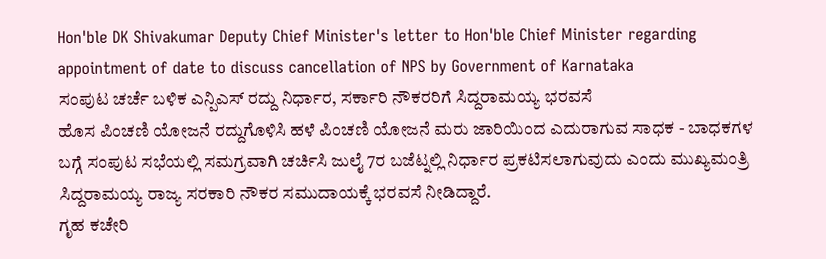Hon'ble DK Shivakumar Deputy Chief Minister's letter to Hon'ble Chief Minister regarding appointment of date to discuss cancellation of NPS by Government of Karnataka
ಸಂಪುಟ ಚರ್ಚೆ ಬಳಿಕ ಎನ್ಪಿಎಸ್ ರದ್ದು ನಿರ್ಧಾರ, ಸರ್ಕಾರಿ ನೌಕರರಿಗೆ ಸಿದ್ದರಾಮಯ್ಯ ಭರವಸೆ
ಹೊಸ ಪಿಂಚಣಿ ಯೋಜನೆ ರದ್ದುಗೊಳಿಸಿ ಹಳೆ ಪಿಂಚಣಿ ಯೋಜನೆ ಮರು ಜಾರಿಯಿಂದ ಎದುರಾಗುವ ಸಾಧಕ - ಬಾಧಕಗಳ ಬಗ್ಗೆ ಸಂಪುಟ ಸಭೆಯಲ್ಲಿ ಸಮಗ್ರವಾಗಿ ಚರ್ಚಿಸಿ ಜುಲೈ 7ರ ಬಜೆಟ್ನಲ್ಲಿ ನಿರ್ಧಾರ ಪ್ರಕಟಿಸಲಾಗುವುದು ಎಂದು ಮುಖ್ಯಮಂತ್ರಿ ಸಿದ್ದರಾಮಯ್ಯ ರಾಜ್ಯ ಸರಕಾರಿ ನೌಕರ ಸಮುದಾಯಕ್ಕೆ ಭರವಸೆ ನೀಡಿದ್ದಾರೆ.
ಗೃಹ ಕಚೇರಿ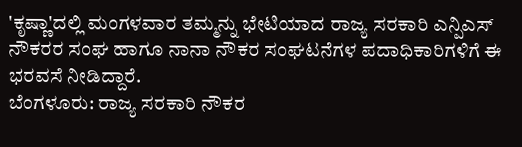'ಕೃಷ್ಣಾ'ದಲ್ಲಿ ಮಂಗಳವಾರ ತಮ್ಮನ್ನು ಭೇಟಿಯಾದ ರಾಜ್ಯ ಸರಕಾರಿ ಎನ್ಪಿಎಸ್ ನೌಕರರ ಸಂಘ ಹಾಗೂ ನಾನಾ ನೌಕರ ಸಂಘಟನೆಗಳ ಪದಾಧಿಕಾರಿಗಳಿಗೆ ಈ ಭರವಸೆ ನೀಡಿದ್ದಾರೆ.
ಬೆಂಗಳೂರು: ರಾಜ್ಯ ಸರಕಾರಿ ನೌಕರ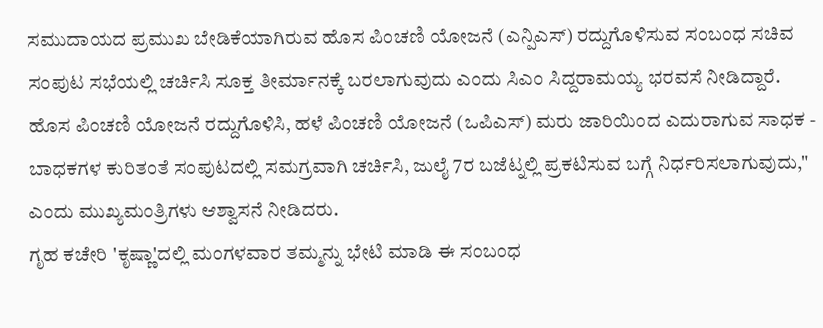ಸಮುದಾಯದ ಪ್ರಮುಖ ಬೇಡಿಕೆಯಾಗಿರುವ ಹೊಸ ಪಿಂಚಣಿ ಯೋಜನೆ (ಎನ್ಪಿಎಸ್) ರದ್ದುಗೊಳಿಸುವ ಸಂಬಂಧ ಸಚಿವ ಸಂಪುಟ ಸಭೆಯಲ್ಲಿ ಚರ್ಚಿಸಿ ಸೂಕ್ತ ತೀರ್ಮಾನಕ್ಕೆ ಬರಲಾಗುವುದು ಎಂದು ಸಿಎಂ ಸಿದ್ದರಾಮಯ್ಯ ಭರವಸೆ ನೀಡಿದ್ದಾರೆ.
ಹೊಸ ಪಿಂಚಣಿ ಯೋಜನೆ ರದ್ದುಗೊಳಿಸಿ, ಹಳೆ ಪಿಂಚಣಿ ಯೋಜನೆ (ಒಪಿಎಸ್) ಮರು ಜಾರಿಯಿಂದ ಎದುರಾಗುವ ಸಾಧಕ - ಬಾಧಕಗಳ ಕುರಿತಂತೆ ಸಂಪುಟದಲ್ಲಿ ಸಮಗ್ರವಾಗಿ ಚರ್ಚಿಸಿ, ಜುಲೈ 7ರ ಬಜೆಟ್ನಲ್ಲಿ ಪ್ರಕಟಿಸುವ ಬಗ್ಗೆ ನಿರ್ಧರಿಸಲಾಗುವುದು," ಎಂದು ಮುಖ್ಯಮಂತ್ರಿಗಳು ಆಶ್ವಾಸನೆ ನೀಡಿದರು.
ಗೃಹ ಕಚೇರಿ 'ಕೃಷ್ಣಾ'ದಲ್ಲಿ ಮಂಗಳವಾರ ತಮ್ಮನ್ನು ಭೇಟಿ ಮಾಡಿ ಈ ಸಂಬಂಧ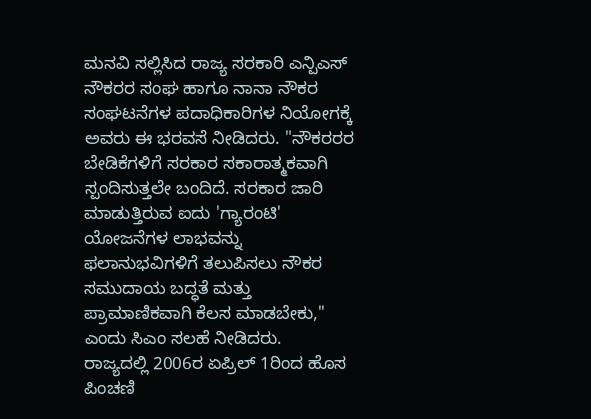ಮನವಿ ಸಲ್ಲಿಸಿದ ರಾಜ್ಯ ಸರಕಾರಿ ಎನ್ಪಿಎಸ್ ನೌಕರರ ಸಂಘ ಹಾಗೂ ನಾನಾ ನೌಕರ ಸಂಘಟನೆಗಳ ಪದಾಧಿಕಾರಿಗಳ ನಿಯೋಗಕ್ಕೆ ಅವರು ಈ ಭರವಸೆ ನೀಡಿದರು. "ನೌಕರರರ ಬೇಡಿಕೆಗಳಿಗೆ ಸರಕಾರ ಸಕಾರಾತ್ಮಕವಾಗಿ ಸ್ಪಂದಿಸುತ್ತಲೇ ಬಂದಿದೆ. ಸರಕಾರ ಜಾರಿ ಮಾಡುತ್ತಿರುವ ಐದು 'ಗ್ಯಾರಂಟಿ' ಯೋಜನೆಗಳ ಲಾಭವನ್ನು ಫಲಾನುಭವಿಗಳಿಗೆ ತಲುಪಿಸಲು ನೌಕರ ಸಮುದಾಯ ಬದ್ಧತೆ ಮತ್ತು ಪ್ರಾಮಾಣಿಕವಾಗಿ ಕೆಲಸ ಮಾಡಬೇಕು,'' ಎಂದು ಸಿಎಂ ಸಲಹೆ ನೀಡಿದರು.
ರಾಜ್ಯದಲ್ಲಿ 2006ರ ಏಪ್ರಿಲ್ 1ರಿಂದ ಹೊಸ ಪಿಂಚಣಿ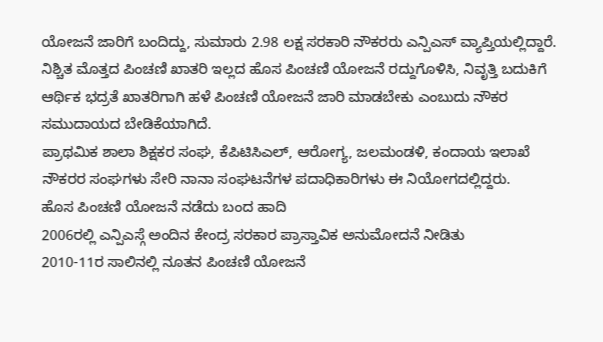ಯೋಜನೆ ಜಾರಿಗೆ ಬಂದಿದ್ದು, ಸುಮಾರು 2.98 ಲಕ್ಷ ಸರಕಾರಿ ನೌಕರರು ಎನ್ಪಿಎಸ್ ವ್ಯಾಪ್ತಿಯಲ್ಲಿದ್ದಾರೆ. ನಿಶ್ಚಿತ ಮೊತ್ತದ ಪಿಂಚಣಿ ಖಾತರಿ ಇಲ್ಲದ ಹೊಸ ಪಿಂಚಣಿ ಯೋಜನೆ ರದ್ದುಗೊಳಿಸಿ, ನಿವೃತ್ತಿ ಬದುಕಿಗೆ ಆರ್ಥಿಕ ಭದ್ರತೆ ಖಾತರಿಗಾಗಿ ಹಳೆ ಪಿಂಚಣಿ ಯೋಜನೆ ಜಾರಿ ಮಾಡಬೇಕು ಎಂಬುದು ನೌಕರ ಸಮುದಾಯದ ಬೇಡಿಕೆಯಾಗಿದೆ.
ಪ್ರಾಥಮಿಕ ಶಾಲಾ ಶಿಕ್ಷಕರ ಸಂಘ, ಕೆಪಿಟಿಸಿಎಲ್, ಆರೋಗ್ಯ, ಜಲಮಂಡಳಿ, ಕಂದಾಯ ಇಲಾಖೆ ನೌಕರರ ಸಂಘಗಳು ಸೇರಿ ನಾನಾ ಸಂಘಟನೆಗಳ ಪದಾಧಿಕಾರಿಗಳು ಈ ನಿಯೋಗದಲ್ಲಿದ್ದರು.
ಹೊಸ ಪಿಂಚಣಿ ಯೋಜನೆ ನಡೆದು ಬಂದ ಹಾದಿ
2006ರಲ್ಲಿ ಎನ್ಪಿಎಸ್ಗೆ ಅಂದಿನ ಕೇಂದ್ರ ಸರಕಾರ ಪ್ರಾಸ್ತಾವಿಕ ಅನುಮೋದನೆ ನೀಡಿತು
2010-11ರ ಸಾಲಿನಲ್ಲಿ ನೂತನ ಪಿಂಚಣಿ ಯೋಜನೆ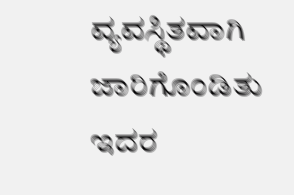ವ್ಯವಸ್ಥಿತವಾಗಿ ಜಾರಿಗೊಂಡಿತು
ಇದರ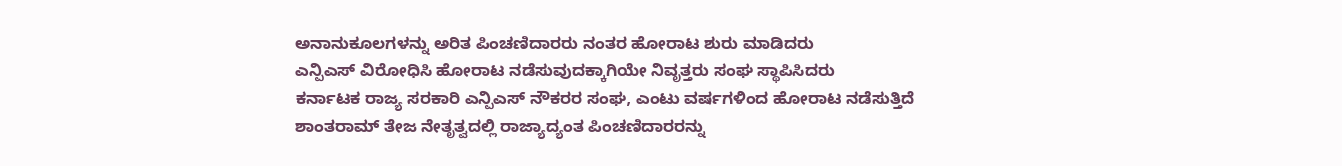ಅನಾನುಕೂಲಗಳನ್ನು ಅರಿತ ಪಿಂಚಣಿದಾರರು ನಂತರ ಹೋರಾಟ ಶುರು ಮಾಡಿದರು
ಎನ್ಪಿಎಸ್ ವಿರೋಧಿಸಿ ಹೋರಾಟ ನಡೆಸುವುದಕ್ಕಾಗಿಯೇ ನಿವೃತ್ತರು ಸಂಘ ಸ್ಥಾಪಿಸಿದರು
ಕರ್ನಾಟಕ ರಾಜ್ಯ ಸರಕಾರಿ ಎನ್ಪಿಎಸ್ ನೌಕರರ ಸಂಘ, ಎಂಟು ವರ್ಷಗಳಿಂದ ಹೋರಾಟ ನಡೆಸುತ್ತಿದೆ
ಶಾಂತರಾಮ್ ತೇಜ ನೇತೃತ್ವದಲ್ಲಿ ರಾಜ್ಯಾದ್ಯಂತ ಪಿಂಚಣಿದಾರರನ್ನು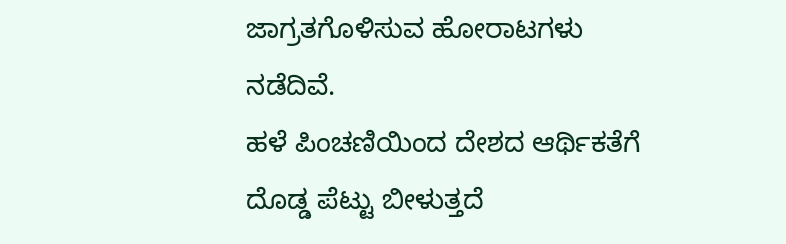ಜಾಗ್ರತಗೊಳಿಸುವ ಹೋರಾಟಗಳು ನಡೆದಿವೆ.
ಹಳೆ ಪಿಂಚಣಿಯಿಂದ ದೇಶದ ಆರ್ಥಿಕತೆಗೆ ದೊಡ್ಡ ಪೆಟ್ಟು ಬೀಳುತ್ತದೆ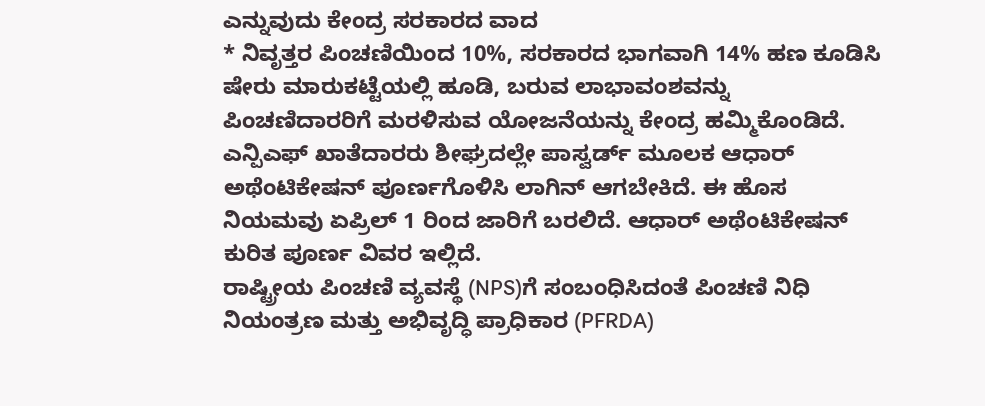ಎನ್ನುವುದು ಕೇಂದ್ರ ಸರಕಾರದ ವಾದ
* ನಿವೃತ್ತರ ಪಿಂಚಣಿಯಿಂದ 10%, ಸರಕಾರದ ಭಾಗವಾಗಿ 14% ಹಣ ಕೂಡಿಸಿ ಷೇರು ಮಾರುಕಟ್ಟೆಯಲ್ಲಿ ಹೂಡಿ, ಬರುವ ಲಾಭಾವಂಶವನ್ನು ಪಿಂಚಣಿದಾರರಿಗೆ ಮರಳಿಸುವ ಯೋಜನೆಯನ್ನು ಕೇಂದ್ರ ಹಮ್ಮಿಕೊಂಡಿದೆ.
ಎನ್ಪಿಎಫ್ ಖಾತೆದಾರರು ಶೀಘ್ರದಲ್ಲೇ ಪಾಸ್ವರ್ಡ್ ಮೂಲಕ ಆಧಾರ್ ಅಥೆಂಟಿಕೇಷನ್ ಪೂರ್ಣಗೊಳಿಸಿ ಲಾಗಿನ್ ಆಗಬೇಕಿದೆ. ಈ ಹೊಸ ನಿಯಮವು ಏಪ್ರಿಲ್ 1 ರಿಂದ ಜಾರಿಗೆ ಬರಲಿದೆ. ಆಧಾರ್ ಅಥೆಂಟಿಕೇಷನ್ ಕುರಿತ ಪೂರ್ಣ ವಿವರ ಇಲ್ಲಿದೆ.
ರಾಷ್ಟ್ರೀಯ ಪಿಂಚಣಿ ವ್ಯವಸ್ಥೆ (NPS)ಗೆ ಸಂಬಂಧಿಸಿದಂತೆ ಪಿಂಚಣಿ ನಿಧಿ ನಿಯಂತ್ರಣ ಮತ್ತು ಅಭಿವೃದ್ಧಿ ಪ್ರಾಧಿಕಾರ (PFRDA)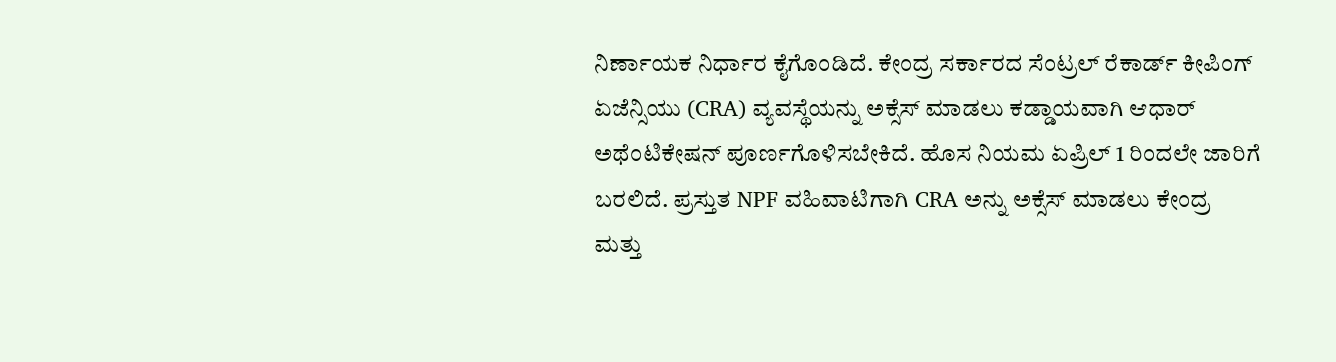ನಿರ್ಣಾಯಕ ನಿರ್ಧಾರ ಕೈಗೊಂಡಿದೆ. ಕೇಂದ್ರ ಸರ್ಕಾರದ ಸೆಂಟ್ರಲ್ ರೆಕಾರ್ಡ್ ಕೀಪಿಂಗ್ ಏಜೆನ್ಸಿಯು (CRA) ವ್ಯವಸ್ಥೆಯನ್ನು ಅಕ್ಸೆಸ್ ಮಾಡಲು ಕಡ್ಡಾಯವಾಗಿ ಆಧಾರ್ ಅಥೆಂಟಿಕೇಷನ್ ಪೂರ್ಣಗೊಳಿಸಬೇಕಿದೆ. ಹೊಸ ನಿಯಮ ಏಪ್ರಿಲ್ 1 ರಿಂದಲೇ ಜಾರಿಗೆ ಬರಲಿದೆ. ಪ್ರಸ್ತುತ NPF ವಹಿವಾಟಿಗಾಗಿ CRA ಅನ್ನು ಅಕ್ಸೆಸ್ ಮಾಡಲು ಕೇಂದ್ರ ಮತ್ತು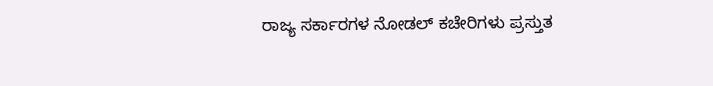ರಾಜ್ಯ ಸರ್ಕಾರಗಳ ನೋಡಲ್ ಕಚೇರಿಗಳು ಪ್ರಸ್ತುತ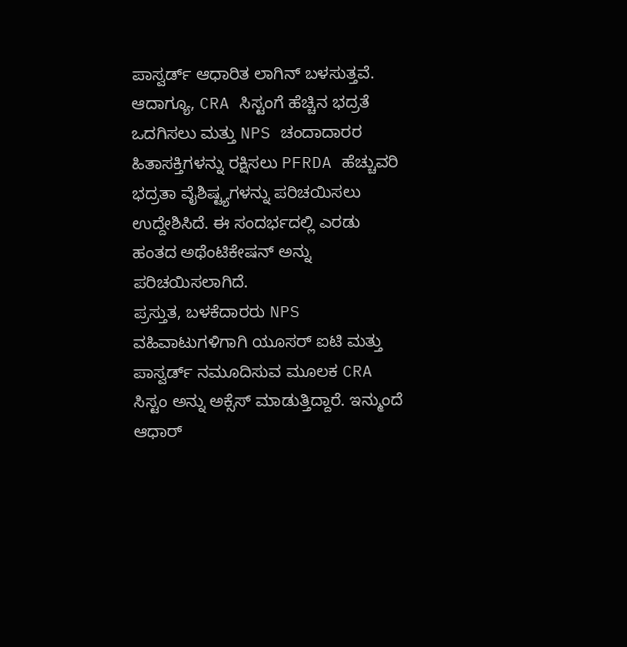ಪಾಸ್ವರ್ಡ್ ಆಧಾರಿತ ಲಾಗಿನ್ ಬಳಸುತ್ತವೆ.
ಆದಾಗ್ಯೂ, CRA ಸಿಸ್ಟಂಗೆ ಹೆಚ್ಚಿನ ಭದ್ರತೆ ಒದಗಿಸಲು ಮತ್ತು NPS ಚಂದಾದಾರರ ಹಿತಾಸಕ್ತಿಗಳನ್ನು ರಕ್ಷಿಸಲು PFRDA ಹೆಚ್ಚುವರಿ ಭದ್ರತಾ ವೈಶಿಷ್ಟ್ಯಗಳನ್ನು ಪರಿಚಯಿಸಲು ಉದ್ದೇಶಿಸಿದೆ. ಈ ಸಂದರ್ಭದಲ್ಲಿ ಎರಡು ಹಂತದ ಅಥೆಂಟಿಕೇಷನ್ ಅನ್ನು ಪರಿಚಯಿಸಲಾಗಿದೆ.
ಪ್ರಸ್ತುತ, ಬಳಕೆದಾರರು NPS ವಹಿವಾಟುಗಳಿಗಾಗಿ ಯೂಸರ್ ಐಟಿ ಮತ್ತು ಪಾಸ್ವರ್ಡ್ ನಮೂದಿಸುವ ಮೂಲಕ CRA ಸಿಸ್ಟಂ ಅನ್ನು ಅಕ್ಸೆಸ್ ಮಾಡುತ್ತಿದ್ದಾರೆ. ಇನ್ಮುಂದೆ ಆಧಾರ್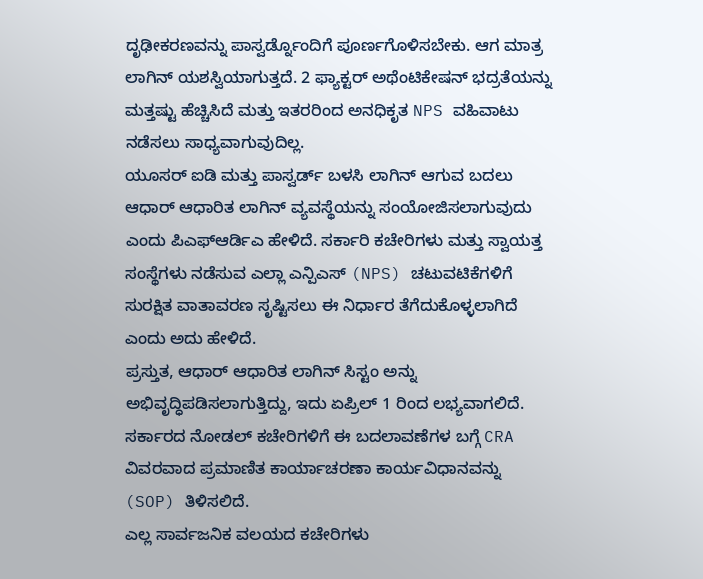ದೃಢೀಕರಣವನ್ನು ಪಾಸ್ವರ್ಡ್ನೊಂದಿಗೆ ಪೂರ್ಣಗೊಳಿಸಬೇಕು. ಆಗ ಮಾತ್ರ ಲಾಗಿನ್ ಯಶಸ್ವಿಯಾಗುತ್ತದೆ. 2 ಫ್ಯಾಕ್ಟರ್ ಅಥೆಂಟಿಕೇಷನ್ ಭದ್ರತೆಯನ್ನು ಮತ್ತಷ್ಟು ಹೆಚ್ಚಿಸಿದೆ ಮತ್ತು ಇತರರಿಂದ ಅನಧಿಕೃತ NPS ವಹಿವಾಟು ನಡೆಸಲು ಸಾಧ್ಯವಾಗುವುದಿಲ್ಲ.
ಯೂಸರ್ ಐಡಿ ಮತ್ತು ಪಾಸ್ವರ್ಡ್ ಬಳಸಿ ಲಾಗಿನ್ ಆಗುವ ಬದಲು ಆಧಾರ್ ಆಧಾರಿತ ಲಾಗಿನ್ ವ್ಯವಸ್ಥೆಯನ್ನು ಸಂಯೋಜಿಸಲಾಗುವುದು ಎಂದು ಪಿಎಫ್ಆರ್ಡಿಎ ಹೇಳಿದೆ. ಸರ್ಕಾರಿ ಕಚೇರಿಗಳು ಮತ್ತು ಸ್ವಾಯತ್ತ ಸಂಸ್ಥೆಗಳು ನಡೆಸುವ ಎಲ್ಲಾ ಎನ್ಪಿಎಸ್ (NPS) ಚಟುವಟಿಕೆಗಳಿಗೆ ಸುರಕ್ಷಿತ ವಾತಾವರಣ ಸೃಷ್ಟಿಸಲು ಈ ನಿರ್ಧಾರ ತೆಗೆದುಕೊಳ್ಳಲಾಗಿದೆ ಎಂದು ಅದು ಹೇಳಿದೆ.
ಪ್ರಸ್ತುತ, ಆಧಾರ್ ಆಧಾರಿತ ಲಾಗಿನ್ ಸಿಸ್ಟಂ ಅನ್ನು ಅಭಿವೃದ್ಧಿಪಡಿಸಲಾಗುತ್ತಿದ್ದು, ಇದು ಏಪ್ರಿಲ್ 1 ರಿಂದ ಲಭ್ಯವಾಗಲಿದೆ. ಸರ್ಕಾರದ ನೋಡಲ್ ಕಚೇರಿಗಳಿಗೆ ಈ ಬದಲಾವಣೆಗಳ ಬಗ್ಗೆ CRA ವಿವರವಾದ ಪ್ರಮಾಣಿತ ಕಾರ್ಯಾಚರಣಾ ಕಾರ್ಯವಿಧಾನವನ್ನು (SOP) ತಿಳಿಸಲಿದೆ.
ಎಲ್ಲ ಸಾರ್ವಜನಿಕ ವಲಯದ ಕಚೇರಿಗಳು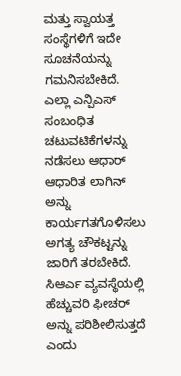ಮತ್ತು ಸ್ವಾಯತ್ತ ಸಂಸ್ಥೆಗಳಿಗೆ ಇದೇ ಸೂಚನೆಯನ್ನು ಗಮನಿಸಬೇಕಿದೆ. ಎಲ್ಲಾ ಎನ್ಪಿಎಸ್ ಸಂಬಂಧಿತ ಚಟುವಟಿಕೆಗಳನ್ನು ನಡೆಸಲು ಆಧಾರ್ ಆಧಾರಿತ ಲಾಗಿನ್ ಅನ್ನು ಕಾರ್ಯಗತಗೊಳಿಸಲು ಅಗತ್ಯ ಚೌಕಟ್ಟನ್ನು ಜಾರಿಗೆ ತರಬೇಕಿದೆ. ಸಿಆರ್ಎ ವ್ಯವಸ್ಥೆಯಲ್ಲಿ ಹೆಚ್ಚುವರಿ ಫೀಚರ್ ಅನ್ನು ಪರಿಶೀಲಿಸುತ್ತದೆ ಎಂದು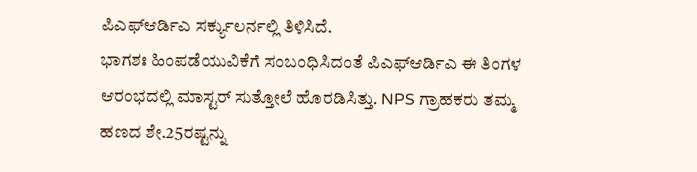ಪಿಎಫ್ಆರ್ಡಿಎ ಸರ್ಕ್ಯುಲರ್ನಲ್ಲಿ ತಿಳಿಸಿದೆ.
ಭಾಗಶಃ ಹಿಂಪಡೆಯುವಿಕೆಗೆ ಸಂಬಂಧಿಸಿದಂತೆ ಪಿಎಫ್ಆರ್ಡಿಎ ಈ ತಿಂಗಳ ಆರಂಭದಲ್ಲಿ ಮಾಸ್ಟರ್ ಸುತ್ತೋಲೆ ಹೊರಡಿಸಿತ್ತು. NPS ಗ್ರಾಹಕರು ತಮ್ಮ ಹಣದ ಶೇ.25ರಷ್ಟನ್ನು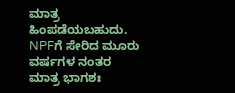ಮಾತ್ರ ಹಿಂಪಡೆಯಬಹುದು. NPFಗೆ ಸೇರಿದ ಮೂರು ವರ್ಷಗಳ ನಂತರ ಮಾತ್ರ ಭಾಗಶಃ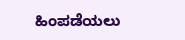ಹಿಂಪಡೆಯಲು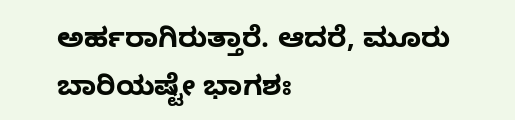ಅರ್ಹರಾಗಿರುತ್ತಾರೆ. ಆದರೆ, ಮೂರು ಬಾರಿಯಷ್ಟೇ ಭಾಗಶಃ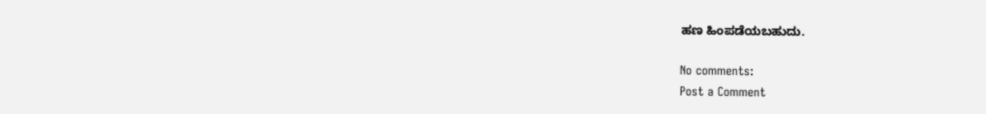ಹಣ ಹಿಂಪಡೆಯಬಹುದು.

No comments:
Post a Comment